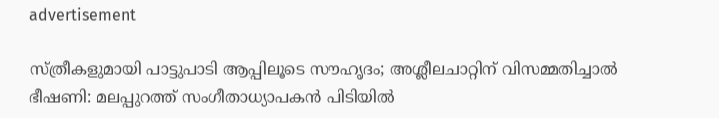advertisement

സ്ത്രീകളുമായി പാട്ടുപാടി ആപ്പിലൂടെ സൗഹൃദം; അശ്ലീലചാറ്റിന് വിസമ്മതിച്ചാല്‍ ഭീഷണി: മലപ്പുറത്ത് സംഗീതാധ്യാപകന്‍ പിടിയില്‍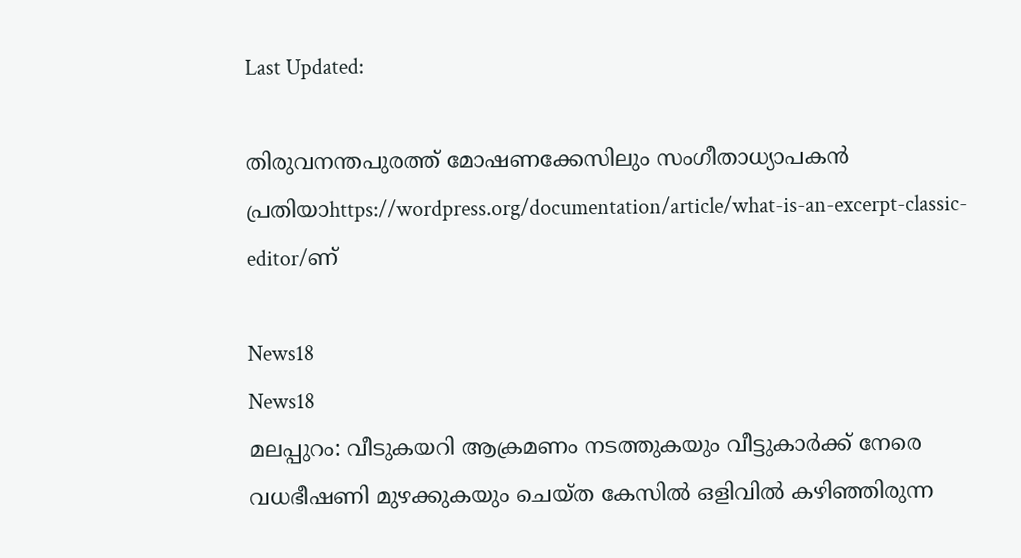Last Updated:

തിരുവനന്തപുരത്ത് മോഷണക്കേസിലും സംഗീതാധ്യാപകന്‍ പ്രതിയാhttps://wordpress.org/documentation/article/what-is-an-excerpt-classic-editor/ണ്

News18
News18
മലപ്പുറം: വീടുകയറി ആക്രമണം നടത്തുകയും വീട്ടുകാർക്ക് നേരെ വധഭീഷണി മുഴക്കുകയും ചെയ്ത കേസിൽ ഒളിവിൽ കഴിഞ്ഞിരുന്ന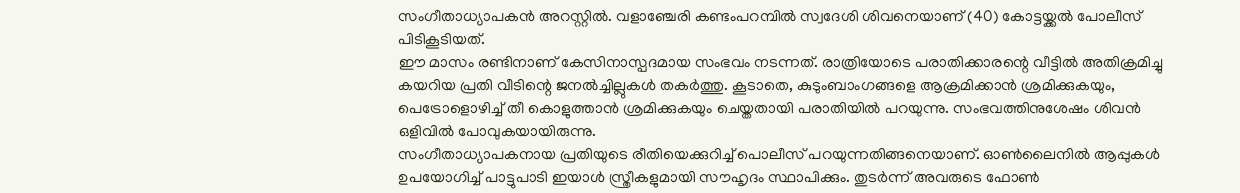സംഗീതാധ്യാപകൻ അറസ്റ്റിൽ. വളാഞ്ചേരി കണ്ടംപറമ്പിൽ സ്വദേശി ശിവനെയാണ് (40) കോട്ടയ്ക്കൽ പോലീസ് പിടികൂടിയത്.
ഈ മാസം രണ്ടിനാണ് കേസിനാസ്പദമായ സംഭവം നടന്നത്. രാത്രിയോടെ പരാതിക്കാരന്റെ വീട്ടിൽ അതിക്രമിച്ചു കയറിയ പ്രതി വീടിന്റെ ജനൽച്ചില്ലുകൾ തകർത്തു. കൂടാതെ, കുടുംബാംഗങ്ങളെ ആക്രമിക്കാൻ ശ്രമിക്കുകയും, പെട്രോളൊഴിച്ച് തീ കൊളുത്താൻ ശ്രമിക്കുകയും ചെയ്തതായി പരാതിയിൽ പറയുന്നു. സംഭവത്തിനുശേഷം ശിവൻ ഒളിവിൽ പോവുകയായിരുന്നു.
സംഗീതാധ്യാപകനായ പ്രതിയുടെ രീതിയെക്കുറിച്ച് പൊലീസ് പറയുന്നതിങ്ങനെയാണ്. ഓൺലൈനിൽ ആപ്പുകൾ ഉപയോഗിച്ച് പാട്ടുപാടി ഇയാൾ സ്ത്രീകളുമായി സൗഹൃദം സ്ഥാപിക്കും. തുടർന്ന് അവരുടെ ഫോൺ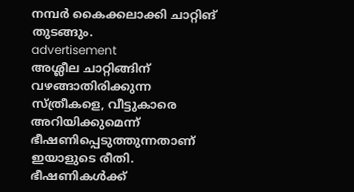നമ്പർ കൈക്കലാക്കി ചാറ്റിങ് തുടങ്ങും.
advertisement
അശ്ലീല ചാറ്റിങ്ങിന് വഴങ്ങാതിരിക്കുന്ന സ്ത്രീകളെ, വീട്ടുകാരെ അറിയിക്കുമെന്ന് ഭീഷണിപ്പെടുത്തുന്നതാണ് ഇയാളുടെ രീതി. ഭീഷണികൾക്ക്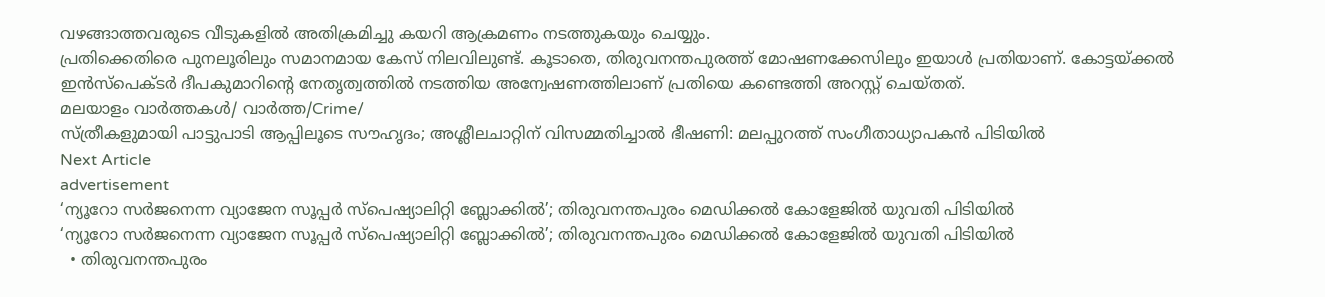വഴങ്ങാത്തവരുടെ വീടുകളിൽ അതിക്രമിച്ചു കയറി ആക്രമണം നടത്തുകയും ചെയ്യും.
പ്രതിക്കെതിരെ പുനലൂരിലും സമാനമായ കേസ് നിലവിലുണ്ട്. കൂടാതെ, തിരുവനന്തപുരത്ത് മോഷണക്കേസിലും ഇയാൾ പ്രതിയാണ്. കോട്ടയ്ക്കൽ ഇൻസ്പെക്ടർ ദീപകുമാറിൻ്റെ നേതൃത്വത്തിൽ നടത്തിയ അന്വേഷണത്തിലാണ് പ്രതിയെ കണ്ടെത്തി അറസ്റ്റ് ചെയ്തത്.
മലയാളം വാർത്തകൾ/ വാർത്ത/Crime/
സ്ത്രീകളുമായി പാട്ടുപാടി ആപ്പിലൂടെ സൗഹൃദം; അശ്ലീലചാറ്റിന് വിസമ്മതിച്ചാല്‍ ഭീഷണി: മലപ്പുറത്ത് സംഗീതാധ്യാപകന്‍ പിടിയില്‍
Next Article
advertisement
‘ന്യൂറോ സർജനെന്ന വ്യാജേന സൂപ്പർ സ്‌പെഷ്യാലിറ്റി ബ്ലോക്കില്‍’; തിരുവനന്തപുരം‌ മെഡിക്കല്‍ കോളേജില്‍ യുവതി പിടിയില്‍
‘ന്യൂറോ സർജനെന്ന വ്യാജേന സൂപ്പർ സ്‌പെഷ്യാലിറ്റി ബ്ലോക്കില്‍’; തിരുവനന്തപുരം‌ മെഡിക്കല്‍ കോളേജില്‍ യുവതി പിടിയില്‍
  • തിരുവനന്തപുരം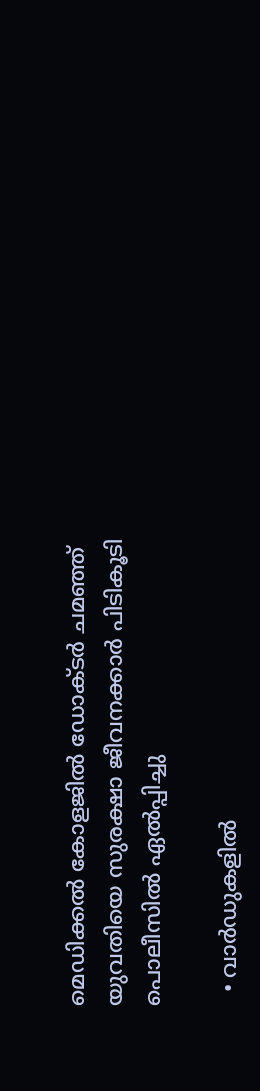മെഡിക്കൽ കോളജിൽ ഡോക്ടർ ചമഞ്ഞ് യുവതിയെ സുരക്ഷാ ജീവനക്കാർ പിടികൂടി പൊലീസിൽ ഏൽപ്പിച്ചു

  • വാർഡുകളിൽ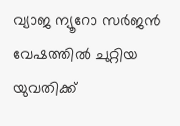വ്യാജ ന്യൂറോ സർജൻ വേഷത്തിൽ ചുറ്റിയ യുവതിക്ക്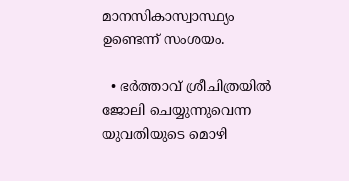മാനസികാസ്വാസ്ഥ്യം ഉണ്ടെന്ന് സംശയം.

  • ഭർത്താവ് ശ്രീചിത്രയിൽ ജോലി ചെയ്യുന്നുവെന്ന യുവതിയുടെ മൊഴി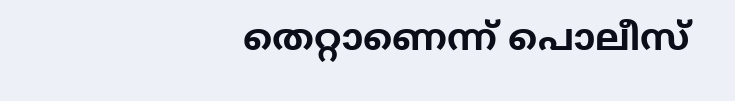തെറ്റാണെന്ന് പൊലീസ്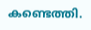കണ്ടെത്തി.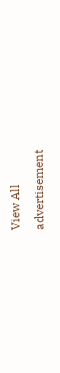View All
advertisement